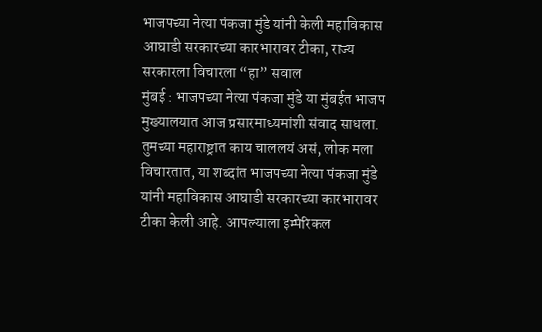भाजपच्या नेत्या पंकजा मुंडे यांनी केली महाविकास आघाडी सरकारच्या कारभारावर टीका, राज्य सरकारला विचारला “हा” सवाल
मुंबई : भाजपच्या नेत्या पंकजा मुंडे या मुंबईत भाजप मुख्यालयात आज प्रसारमाध्यमांशी संवाद साधला. तुमच्या महाराष्ट्रात काय चाललयं असं, लोक मला विचारतात, या शब्दांत भाजपच्या नेत्या पंकजा मुंडे यांनी महाविकास आघाडी सरकारच्या कारभारावर टीका केली आहे. आपल्याला इम्पेरिकल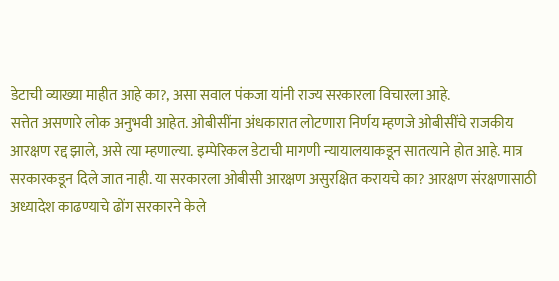डेटाची व्याख्या माहीत आहे का?, असा सवाल पंकजा यांनी राज्य सरकारला विचारला आहे.
सत्तेत असणारे लोक अनुभवी आहेत. ओबीसींना अंधकारात लोटणारा निर्णय म्हणजे ओबीसींचे राजकीय आरक्षण रद्द झाले, असे त्या म्हणाल्या. इम्पेरिकल डेटाची मागणी न्यायालयाकडून सातत्याने होत आहे. मात्र सरकारकडून दिले जात नाही. या सरकारला ओबीसी आरक्षण असुरक्षित करायचे का? आरक्षण संरक्षणासाठी अध्यादेश काढण्याचे ढोंग सरकारने केले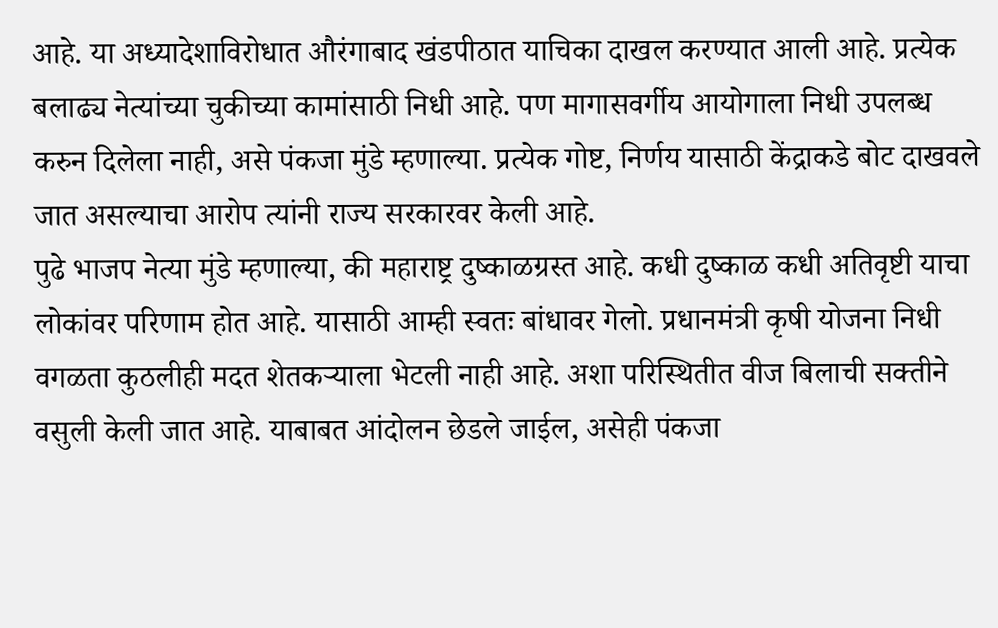आहे. या अध्यादेशाविरोधात औरंगाबाद खंडपीठात याचिका दाखल करण्यात आली आहे. प्रत्येक बलाढ्य नेत्यांच्या चुकीच्या कामांसाठी निधी आहे. पण मागासवर्गीय आयोगाला निधी उपलब्ध करुन दिलेला नाही, असे पंकजा मुंडे म्हणाल्या. प्रत्येक गोष्ट, निर्णय यासाठी केंद्राकडे बोट दाखवले जात असल्याचा आरोप त्यांनी राज्य सरकारवर केली आहे.
पुढे भाजप नेत्या मुंडे म्हणाल्या, की महाराष्ट्र दुष्काळग्रस्त आहे. कधी दुष्काळ कधी अतिवृष्टी याचा लोकांवर परिणाम होत आहे. यासाठी आम्ही स्वतः बांधावर गेलो. प्रधानमंत्री कृषी योजना निधी वगळता कुठलीही मदत शेतकऱ्याला भेटली नाही आहे. अशा परिस्थितीत वीज बिलाची सक्तीने वसुली केली जात आहे. याबाबत आंदोलन छेडले जाईल, असेही पंकजा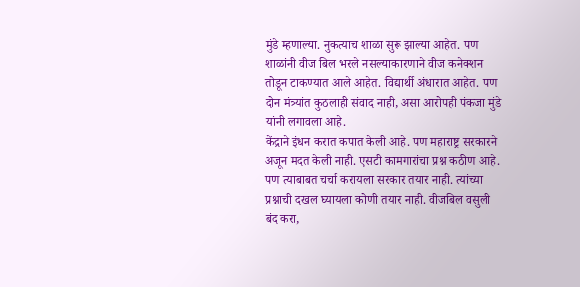मुंडे म्हणाल्या. नुकत्याच शाळा सुरू झाल्या आहेत. पण शाळांनी वीज बिल भरले नसल्याकारणाने वीज कनेक्शन तोडून टाकण्यात आले आहेत. विद्यार्थी अंधारात आहेत. पण दोन मंत्र्यांत कुठलाही संवाद नाही, असा आरोपही पंकजा मुंडे यांनी लगावला आहे.
केंद्राने इंधन करात कपात केली आहे. पण महाराष्ट्र सरकारने अजून मदत केली नाही. एसटी कामगारांचा प्रश्न कठीण आहे. पण त्याबाबत चर्चा करायला सरकार तयार नाही. त्यांच्या प्रश्नाची दखल घ्यायला कोणी तयार नाही. वीजबिल वसुली बंद करा,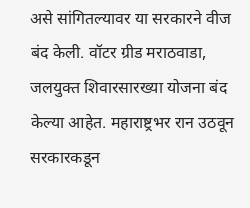असे सांगितल्यावर या सरकारने वीज बंद केली. वॉटर ग्रीड मराठवाडा, जलयुक्त शिवारसारख्या योजना बंद केल्या आहेत. महाराष्ट्रभर रान उठवून सरकारकडून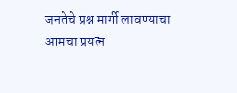जनतेचे प्रश्न मार्गी लावण्याचा आमचा प्रयत्न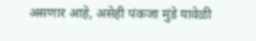असणार आहे, असेही पंकजा मुंडे यावेळी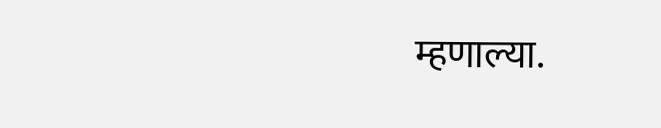म्हणाल्या.